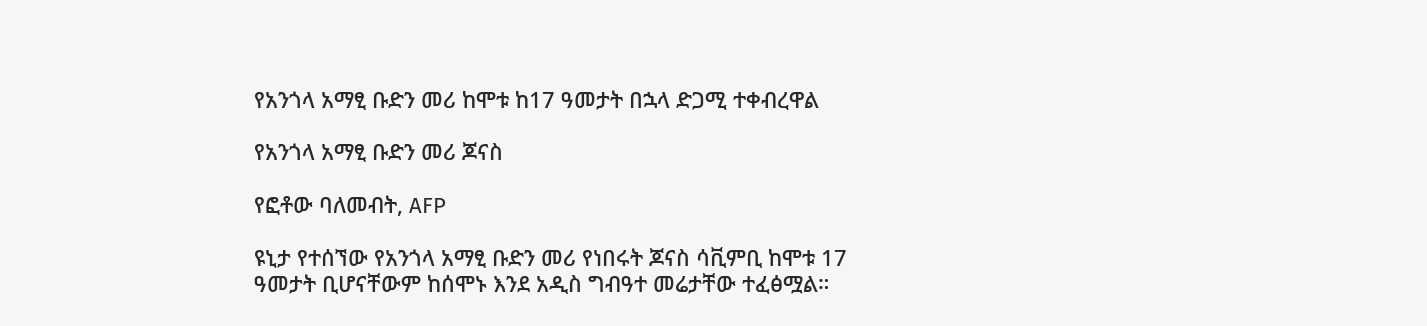የአንጎላ አማፂ ቡድን መሪ ከሞቱ ከ17 ዓመታት በኋላ ድጋሚ ተቀብረዋል

የአንጎላ አማፂ ቡድን መሪ ጆናስ

የፎቶው ባለመብት, AFP

ዩኒታ የተሰኘው የአንጎላ አማፂ ቡድን መሪ የነበሩት ጆናስ ሳቪምቢ ከሞቱ 17 ዓመታት ቢሆናቸውም ከሰሞኑ እንደ አዲስ ግብዓተ መሬታቸው ተፈፅሟል።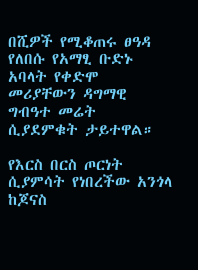በሺዎች የሚቆጠሩ ፀዓዳ የለበሱ የአማፂ ቡድኑ አባላት የቀድሞ መሪያቸውን ዳግማዊ ግብዓተ መሬት ሲያደምቁት ታይተዋል።

የእርስ በርስ ጦርነት ሲያምሳት የነበረችው አንጎላ ከጆናስ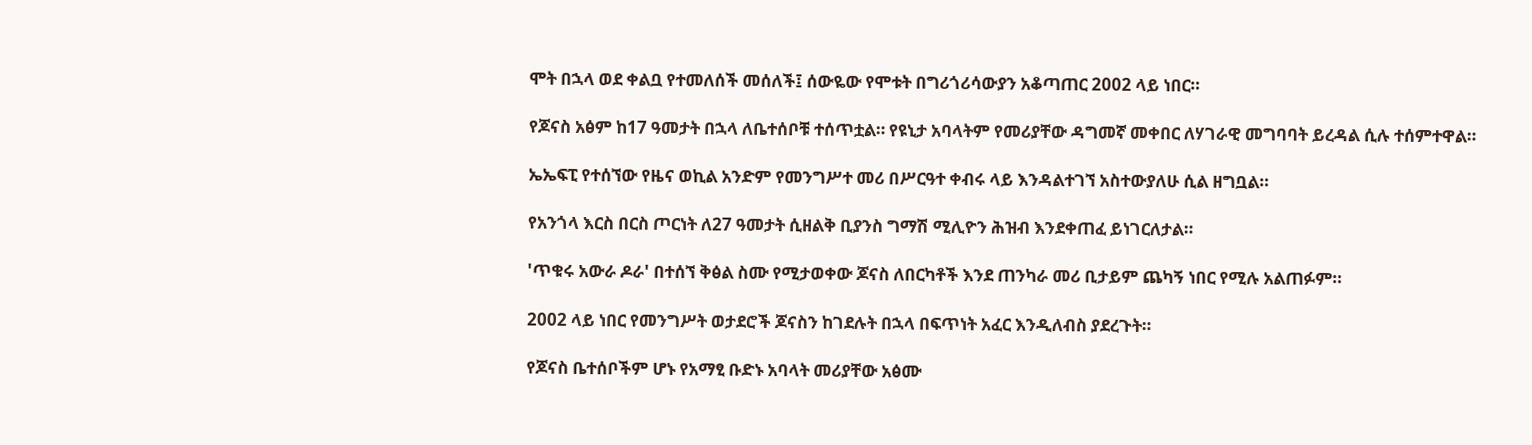ሞት በኋላ ወደ ቀልቧ የተመለሰች መሰለች፤ ሰውዬው የሞቱት በግሪጎሪሳውያን አቆጣጠር 2002 ላይ ነበር።

የጆናስ አፅም ከ17 ዓመታት በኋላ ለቤተሰቦቹ ተሰጥቷል። የዩኒታ አባላትም የመሪያቸው ዳግመኛ መቀበር ለሃገራዊ መግባባት ይረዳል ሲሉ ተሰምተዋል።

ኤኤፍፒ የተሰኘው የዜና ወኪል አንድም የመንግሥተ መሪ በሥርዓተ ቀብሩ ላይ እንዳልተገኘ አስተውያለሁ ሲል ዘግቧል።

የአንጎላ እርስ በርስ ጦርነት ለ27 ዓመታት ሲዘልቅ ቢያንስ ግማሽ ሚሊዮን ሕዝብ እንደቀጠፈ ይነገርለታል።

'ጥቁሩ አውራ ዶራ' በተሰኘ ቅፅል ስሙ የሚታወቀው ጆናስ ለበርካቶች እንደ ጠንካራ መሪ ቢታይም ጨካኝ ነበር የሚሉ አልጠፉም።

2002 ላይ ነበር የመንግሥት ወታደሮች ጆናስን ከገደሉት በኋላ በፍጥነት አፈር እንዲለብስ ያደረጉት።

የጆናስ ቤተሰቦችም ሆኑ የአማፂ ቡድኑ አባላት መሪያቸው አፅሙ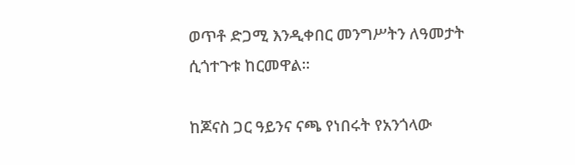ወጥቶ ድጋሚ እንዲቀበር መንግሥትን ለዓመታት ሲጎተጉቱ ከርመዋል።

ከጆናስ ጋር ዓይንና ናጫ የነበሩት የአንጎላው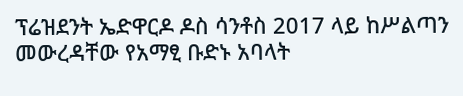ፕሬዝደንት ኤድዋርዶ ዶስ ሳንቶስ 2017 ላይ ከሥልጣን መውረዳቸው የአማፂ ቡድኑ አባላት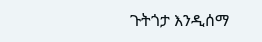ጉትጎታ እንዲሰማ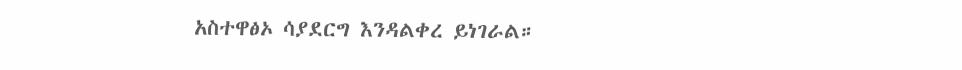አስተዋፅኦ ሳያደርግ እንዳልቀረ ይነገራል።